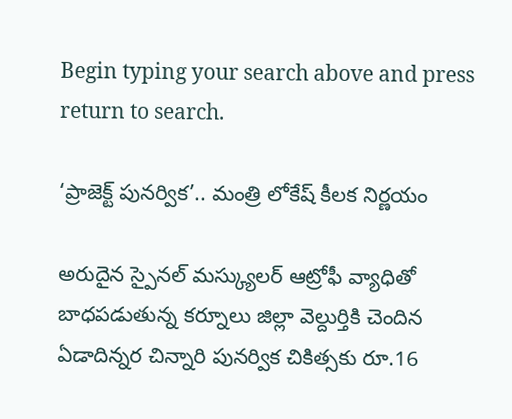Begin typing your search above and press return to search.

‘ప్రాజెక్ట్ పునర్విక’.. మంత్రి లోకేష్ కీలక నిర్ణయం

అరుదైన స్పైనల్‌ మస్క్యులర్‌ ఆట్రోఫీ వ్యాధితో బాధపడుతున్న కర్నూలు జిల్లా వెల్దుర్తికి చెందిన ఏడాదిన్నర చిన్నారి పునర్విక చికిత్సకు రూ.16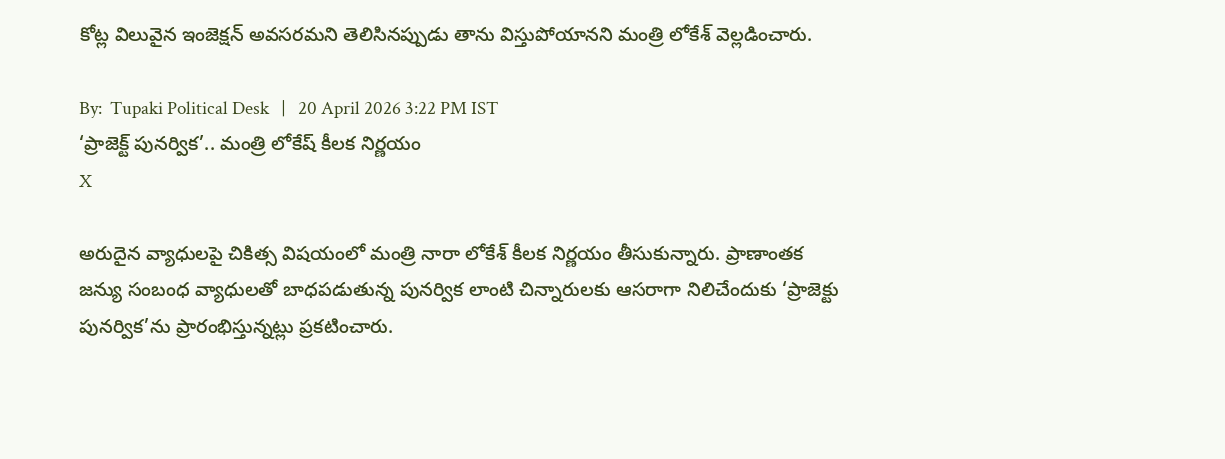కోట్ల విలువైన ఇంజెక్షన్‌ అవసరమని తెలిసినప్పుడు తాను విస్తుపోయానని మంత్రి లోకేశ్ వెల్లడించారు.

By:  Tupaki Political Desk   |   20 April 2026 3:22 PM IST
‘ప్రాజెక్ట్ పునర్విక’.. మంత్రి లోకేష్ కీలక నిర్ణయం
X

అరుదైన వ్యాధులపై చికిత్స విషయంలో మంత్రి నారా లోకేశ్ కీలక నిర్ణయం తీసుకున్నారు. ప్రాణాంతక జన్యు సంబంధ వ్యాధులతో బాధపడుతున్న పునర్విక లాంటి చిన్నారులకు ఆసరాగా నిలిచేందుకు ‘ప్రాజెక్టు పునర్విక’ను ప్రారంభిస్తున్నట్లు ప్రకటించారు.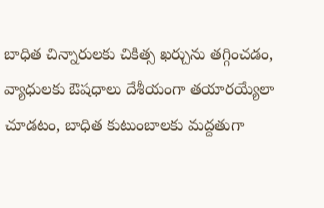బాధిత చిన్నారులకు చికిత్స ఖర్చును తగ్గించడం, వ్యాధులకు ఔషధాలు దేశీయంగా తయారయ్యేలా చూడటం, బాధిత కుటుంబాలకు మద్దతుగా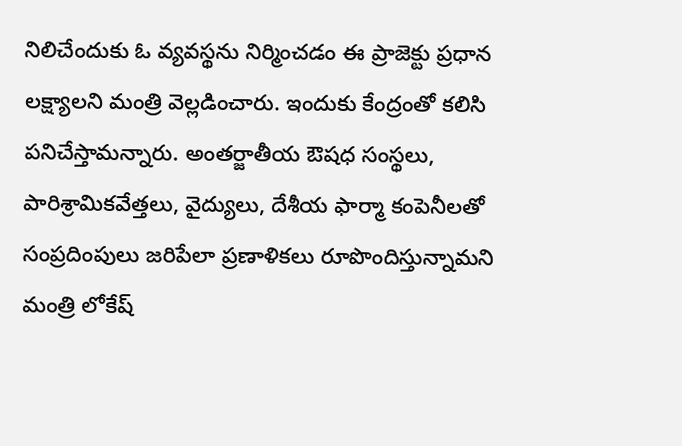నిలిచేందుకు ఓ వ్యవస్థను నిర్మించడం ఈ ప్రాజెక్టు ప్రధాన లక్ష్యాలని మంత్రి వెల్లడించారు. ఇందుకు కేంద్రంతో కలిసి పనిచేస్తామన్నారు. అంతర్జాతీయ ఔషధ సంస్థలు, పారిశ్రామికవేత్తలు, వైద్యులు, దేశీయ ఫార్మా కంపెనీలతో సంప్రదింపులు జరిపేలా ప్రణాళికలు రూపొందిస్తున్నామని మంత్రి లోకేష్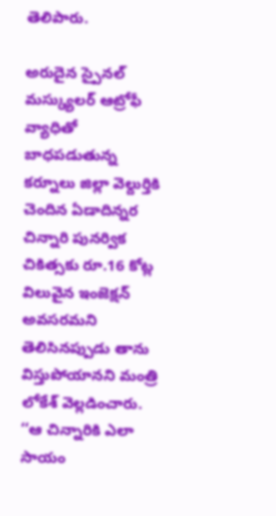తెలిపారు.

అరుదైన స్పైనల్‌ మస్క్యులర్‌ ఆట్రోఫీ వ్యాధితో బాధపడుతున్న కర్నూలు జిల్లా వెల్దుర్తికి చెందిన ఏడాదిన్నర చిన్నారి పునర్విక చికిత్సకు రూ.16 కోట్ల విలువైన ఇంజెక్షన్‌ అవసరమని తెలిసినప్పుడు తాను విస్తుపోయానని మంత్రి లోకేశ్ వెల్లడించారు. ‘‘ఆ చిన్నారికి ఎలా సాయం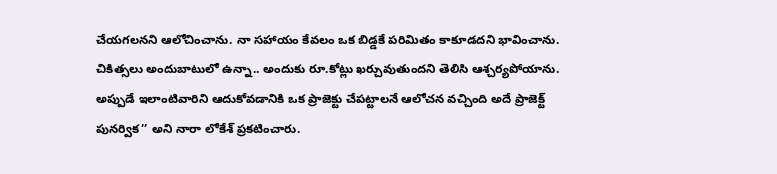చేయగలనని ఆలోచించాను. నా సహాయం కేవలం ఒక బిడ్డకే పరిమితం కాకూడదని భావించాను. చికిత్సలు అందుబాటులో ఉన్నా.. అందుకు రూ.కోట్లు ఖర్చువుతుందని తెలిసి ఆశ్చర్యపోయాను. అప్పుడే ఇలాంటివారిని ఆదుకోవడానికి ఒక ప్రాజెక్టు చేపట్టాలనే ఆలోచన వచ్చింది అదే ప్రాజెక్ట్ పునర్విక’’ అని నారా లోకేశ్‌ ప్రకటించారు.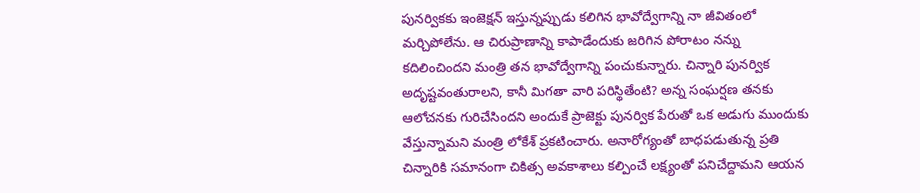పునర్వికకు ఇంజెక్షన్‌ ఇస్తున్నప్పుడు కలిగిన భావోద్వేగాన్ని నా జీవితంలో మర్చిపోలేను. ఆ చిరుప్రాణాన్ని కాపాడేందుకు జరిగిన పోరాటం నన్ను కదిలించిందని మంత్రి తన భావోద్వేగాన్ని పంచుకున్నారు. చిన్నారి పునర్విక అదృష్టవంతురాలని, కానీ మిగతా వారి పరిస్థితేంటి? అన్న సంఘర్షణ తనకు ఆలోచనకు గురిచేసిందని అందుకే ప్రాజెక్టు పునర్విక పేరుతో ఒక అడుగు ముందుకు వేస్తున్నామని మంత్రి లోకేశ్ ప్రకటించారు. అనారోగ్యంతో బాధపడుతున్న ప్రతి చిన్నారికి సమానంగా చికిత్స అవకాశాలు కల్పించే లక్ష్యంతో పనిచేద్దామని ఆయన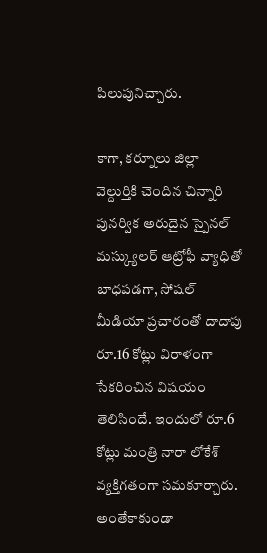పిలుపునిచ్చారు.

కాగా, కర్నూలు జిల్లా వెల్దుర్తికి చెందిన చిన్నారి పునర్విక అరుదైన స్పైనల్‌ మస్క్యులర్‌ ఆట్రోఫీ వ్యాధితో బాధపడగా, సోషల్ మీడియా ప్రచారంతో దాదాపు రూ.16 కోట్లు విరాళంగా సేకరించిన విషయం తెలిసిందే. ఇందులో రూ.6 కోట్లు మంత్రి నారా లోకేశ్ వ్యక్తిగతంగా సమకూర్చారు. అంతేకాకుండా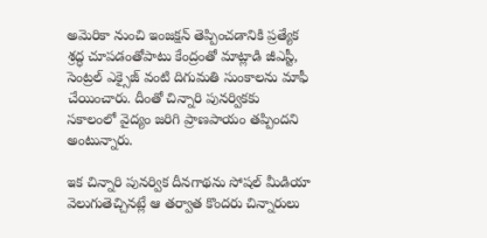అమెరికా నుంచి ఇంజక్షన్ తెప్పించడానికి ప్రత్యేక శ్రద్ధ చూపడంతోపాటు కేంద్రంతో మాట్లాడి జీఎస్టీ, సెంట్రల్ ఎక్సైజ్ వంటి దిగుమతి సుంకాలను మాఫీ చేయించారు. దీంతో చిన్నారి పునర్వికకు సకాలంలో వైద్యం జరిగి ప్రాణపాయం తప్పిందని అంటున్నారు.

ఇక చిన్నారి పునర్విక దీనగాథను సోషల్ మీడియా వెలుగుతెచ్చినట్లే ఆ తర్వాత కొందరు చిన్నారులు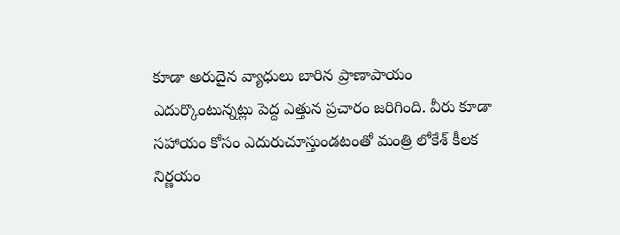కూడా అరుదైన వ్యాధులు బారిన ప్రాణాపాయం ఎదుర్కొంటున్నట్లు పెద్ద ఎత్తున ప్రచారం జరిగింది. వీరు కూడా సహాయం కోసం ఎదురుచూస్తుండటంతో మంత్రి లోకేశ్ కీలక నిర్ణయం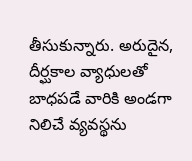తీసుకున్నారు. అరుదైన, దీర్ఘకాల వ్యాధులతో బాధపడే వారికి అండగా నిలిచే వ్యవస్థను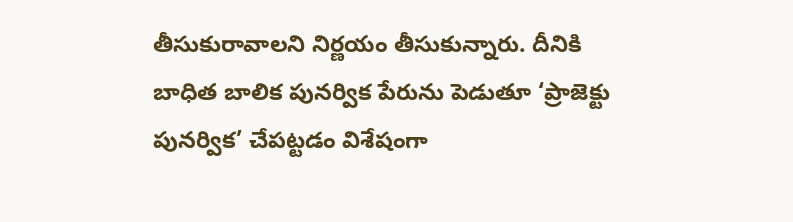తీసుకురావాలని నిర్ణయం తీసుకున్నారు. దీనికి బాధిత బాలిక పునర్విక పేరును పెడుతూ ‘ప్రాజెక్టు పునర్విక’ చేపట్టడం విశేషంగా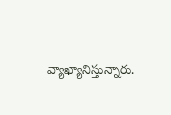వ్యాఖ్యానిస్తున్నారు.